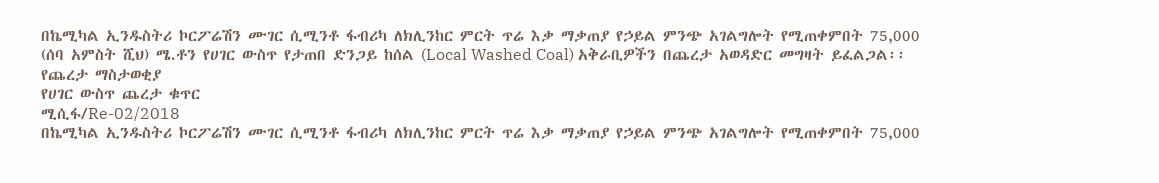በኬሚካል ኢንዱስትሪ ኮርፖሬሽን ሙገር ሲሚንቶ ፋብሪካ ለክሊንከር ምርት ጥሬ እቃ ማቃጠያ የኃይል ምንጭ አገልግሎት የሚጠቀምበት 75,000 (ሰባ አምስት ሺህ) ሜ.ቶን የሀገር ውስጥ የታጠበ ድንጋይ ከሰል (Local Washed Coal) አቅራቢዎችን በጨረታ አወዳድር መግዛት ይፈልጋል፡፡
የጨረታ ማስታወቂያ
የሀገር ውስጥ ጨረታ ቁጥር
ሚሲፋ/Re-02/2018
በኬሚካል ኢንዱስትሪ ኮርፖሬሽን ሙገር ሲሚንቶ ፋብሪካ ለክሊንከር ምርት ጥሬ እቃ ማቃጠያ የኃይል ምንጭ አገልግሎት የሚጠቀምበት 75,000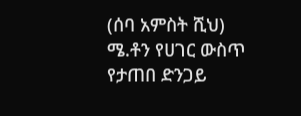(ሰባ አምስት ሺህ) ሜ.ቶን የሀገር ውስጥ የታጠበ ድንጋይ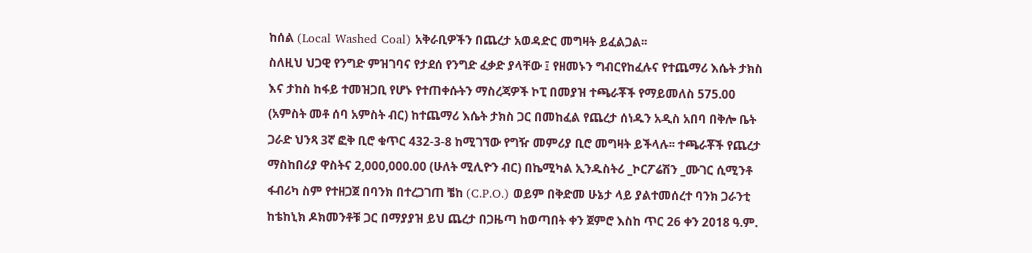ከሰል (Local Washed Coal) አቅራቢዎችን በጨረታ አወዳድር መግዛት ይፈልጋል፡፡
ስለዚህ ህጋዊ የንግድ ምዝገባና የታደሰ የንግድ ፈቃድ ያላቸው ፤ የዘመኑን ግብርየከፈሉና የተጨማሪ እሴት ታክስ እና ታከስ ከፋይ ተመዝጋቢ የሆኑ የተጠቀሱትን ማስረጃዎች ኮፒ በመያዝ ተጫራቾች የማይመለስ 575.00 (አምስት መቶ ሰባ አምስት ብር) ከተጨማሪ እሴት ታክስ ጋር በመከፈል የጨረታ ሰነዱን አዲስ አበባ በቅሎ ቤት ጋራድ ህንጻ 3ኛ ፎቅ ቢሮ ቁጥር 432-3-8 ከሚገኘው የግዥ መምሪያ ቢሮ መግዛት ይችላሉ፡፡ ተጫራቾች የጨረታ ማስከበሪያ ዋስትና 2,000,000.00 (ሁለት ሚሊዮን ብር) በኬሚካል ኢንዱስትሪ _ኮርፖሬሽን _ሙገር ሲሚንቶ ፋብሪካ ስም የተዘጋጀ በባንክ በተረጋገጠ ቼከ (C.P.O.) ወይም በቅድመ ሁኔታ ላይ ያልተመሰረተ ባንክ ጋራንቲ ከቴከኒክ ዶክመንቶቹ ጋር በማያያዝ ይህ ጨረታ በጋዜጣ ከወጣበት ቀን ጀምሮ እስከ ጥር 26 ቀን 2018 ዓ.ም.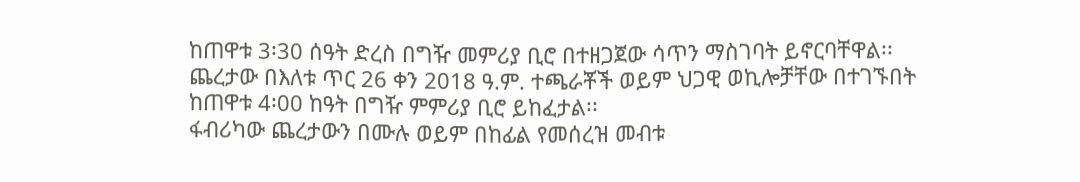ከጠዋቱ 3፡30 ሰዓት ድረስ በግዥ መምሪያ ቢሮ በተዘጋጀው ሳጥን ማስገባት ይኖርባቸዋል፡፡ ጨረታው በእለቱ ጥር 26 ቀን 2018 ዓ.ም. ተጫራቾች ወይም ህጋዊ ወኪሎቻቸው በተገኙበት ከጠዋቱ 4፡00 ከዓት በግዥ ምምሪያ ቢሮ ይከፈታል፡፡
ፋብሪካው ጨረታውን በሙሉ ወይም በከፊል የመሰረዝ መብቱ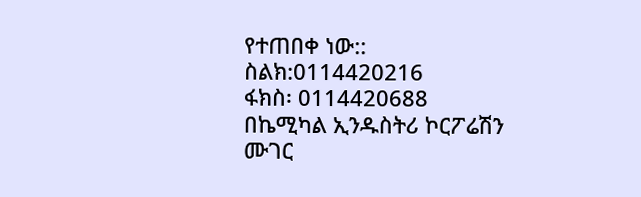የተጠበቀ ነው::
ስልክ:0114420216
ፋክስ፡ 0114420688
በኬሚካል ኢንዱስትሪ ኮርፖሬሽን
ሙገር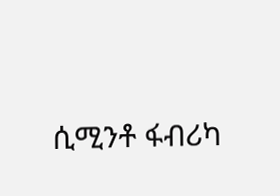ሲሚንቶ ፋብሪካ